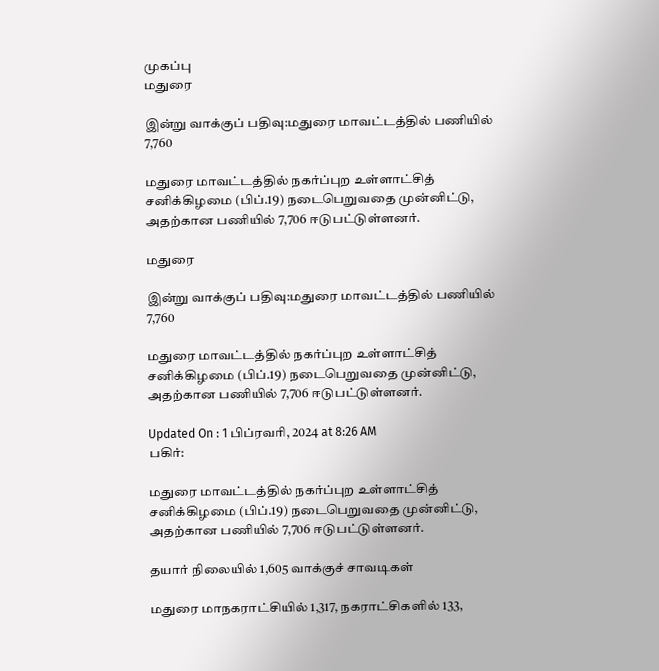முகப்பு
மதுரை

இன்று வாக்குப் பதிவு:மதுரை மாவட்டத்தில் பணியில் 7,760

மதுரை மாவட்டத்தில் நகர்ப்புற உள்ளாட்சித் சனிக்கிழமை (பிப்.19) நடைபெறுவதை முன்னிட்டு, அதற்கான பணியில் 7,706 ஈடுபட்டுள்ளனர்.

மதுரை

இன்று வாக்குப் பதிவு:மதுரை மாவட்டத்தில் பணியில் 7,760

மதுரை மாவட்டத்தில் நகர்ப்புற உள்ளாட்சித் சனிக்கிழமை (பிப்.19) நடைபெறுவதை முன்னிட்டு, அதற்கான பணியில் 7,706 ஈடுபட்டுள்ளனர்.

Updated On : 1 பிப்ரவரி, 2024 at 8:26 AM
பகிர்:

மதுரை மாவட்டத்தில் நகர்ப்புற உள்ளாட்சித் சனிக்கிழமை (பிப்.19) நடைபெறுவதை முன்னிட்டு, அதற்கான பணியில் 7,706 ஈடுபட்டுள்ளனர்.

தயார் நிலையில் 1,605 வாக்குச் சாவடிகள்

மதுரை மாநகராட்சியில் 1,317, நகராட்சிகளில் 133,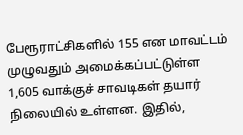பேரூராட்சிகளில் 155 என மாவட்டம் முழுவதும் அமைக்கப்பட்டுள்ள 1,605 வாக்குச் சாவடிகள் தயார் நிலையில் உள்ளன. இதில்,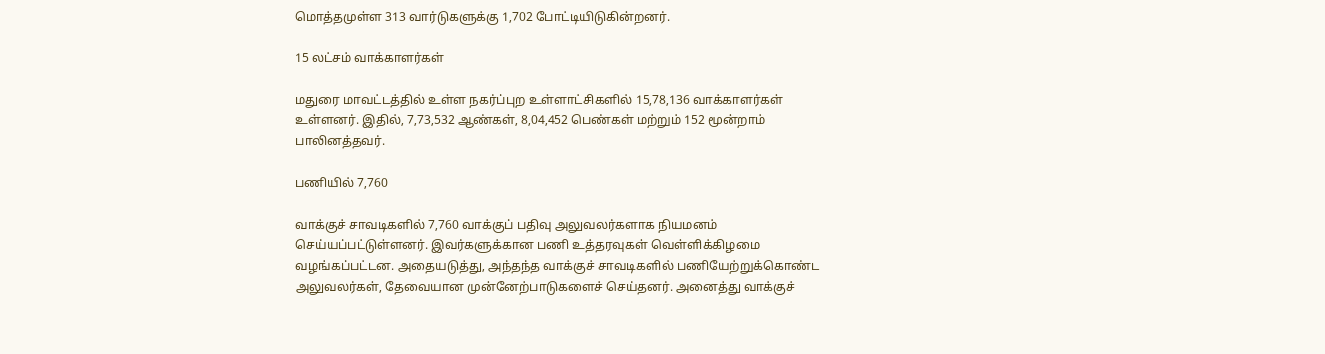மொத்தமுள்ள 313 வார்டுகளுக்கு 1,702 போட்டியிடுகின்றனர்.

15 லட்சம் வாக்காளர்கள்

மதுரை மாவட்டத்தில் உள்ள நகர்ப்புற உள்ளாட்சிகளில் 15,78,136 வாக்காளர்கள் உள்ளனர். இதில், 7,73,532 ஆண்கள், 8,04,452 பெண்கள் மற்றும் 152 மூன்றாம் பாலினத்தவர்.

பணியில் 7,760

வாக்குச் சாவடிகளில் 7,760 வாக்குப் பதிவு அலுவலர்களாக நியமனம் செய்யப்பட்டுள்ளனர். இவர்களுக்கான பணி உத்தரவுகள் வெள்ளிக்கிழமை வழங்கப்பட்டன. அதையடுத்து, அந்தந்த வாக்குச் சாவடிகளில் பணியேற்றுக்கொண்ட அலுவலர்கள், தேவையான முன்னேற்பாடுகளைச் செய்தனர். அனைத்து வாக்குச்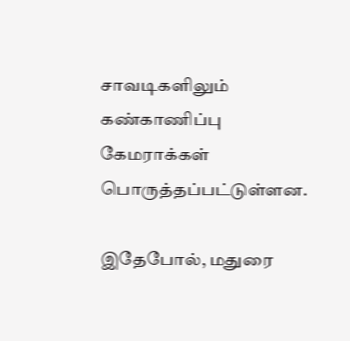சாவடிகளிலும் கண்காணிப்பு கேமராக்கள் பொருத்தப்பட்டுள்ளன.

இதேபோல், மதுரை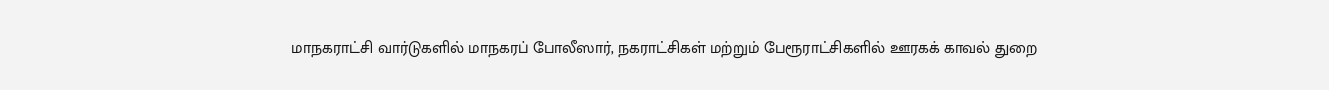மாநகராட்சி வார்டுகளில் மாநகரப் போலீஸார், நகராட்சிகள் மற்றும் பேரூராட்சிகளில் ஊரகக் காவல் துறை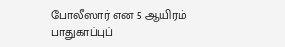போலீஸார் என 5 ஆயிரம் பாதுகாப்புப்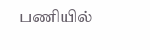பணியில்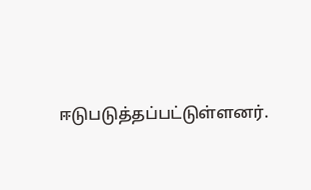ஈடுபடுத்தப்பட்டுள்ளனர்.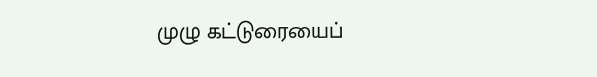முழு கட்டுரையைப்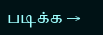படிக்க →